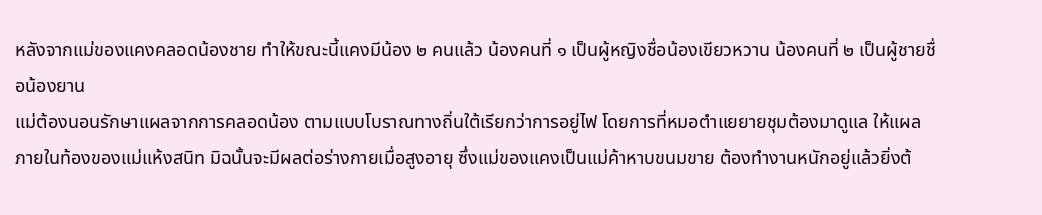หลังจากแม่ของแคงคลอดน้องชาย ทำให้ขณะนี้แคงมีน้อง ๒ คนแล้ว น้องคนที่ ๑ เป็นผู้หญิงชื่อน้องเขียวหวาน น้องคนที่ ๒ เป็นผู้ชายชื่อน้องยาน
แม่ต้องนอนรักษาแผลจากการคลอดน้อง ตามแบบโบราณทางถิ่นใต้เรียกว่าการอยู่ไฟ โดยการที่หมอตำแยยายชุมต้องมาดูแล ให้แผลภายในท้องของแม่แห้งสนิท มิฉนั้นจะมีผลต่อร่างกายเมื่อสูงอายุ ซึ่งแม่ของแคงเป็นแม่ค้าหาบขนมขาย ต้องทำงานหนักอยู่แล้วยิ่งต้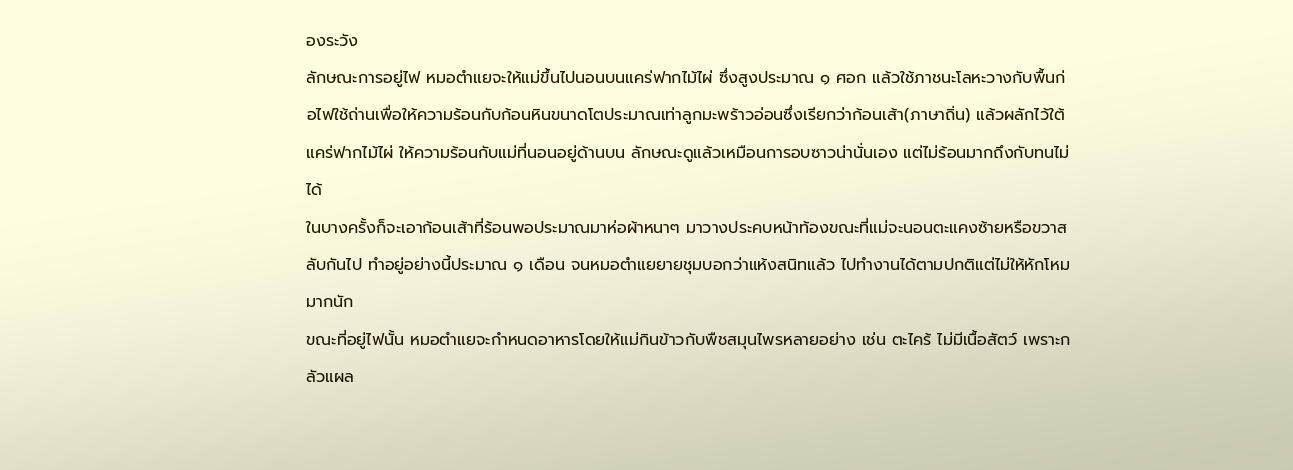องระวัง
ลักษณะการอยู่ไฟ หมอตำแยจะให้แม่ขึ้นไปนอนบนแคร่ฟากไม้ไผ่ ซึ่งสูงประมาณ ๑ ศอก แล้วใช้ภาชนะโลหะวางกับพื้นก่อไฟใช้ถ่านเพื่อให้ความร้อนกับก้อนหินขนาดโตประมาณเท่าลูกมะพร้าวอ่อนซึ่งเรียกว่าก้อนเส้า(ภาษาถิ่น) แล้วผลักไว้ใต้แคร่ฟากไม้ไผ่ ให้ความร้อนกับแม่ที่นอนอยู่ด้านบน ลักษณะดูแล้วเหมือนการอบซาวน่านั่นเอง แต่ไม่ร้อนมากถึงกับทนไม่ได้
ในบางครั้งก็จะเอาก้อนเส้าที่ร้อนพอประมาณมาห่อผ้าหนาๆ มาวางประคบหน้าท้องขณะที่แม่จะนอนตะแคงซ้ายหรือขวาสลับกันไป ทำอยู่อย่างนี้ประมาณ ๑ เดือน จนหมอตำแยยายชุมบอกว่าแห้งสนิทแล้ว ไปทำงานได้ตามปกติแต่ไม่ให้หักโหมมากนัก
ขณะที่อยู่ไฟนั้น หมอตำแยจะกำหนดอาหารโดยให้แม่กินข้าวกับพืชสมุนไพรหลายอย่าง เช่น ตะไคร้ ไม่มีเนื้อสัตว์ เพราะกลัวแผล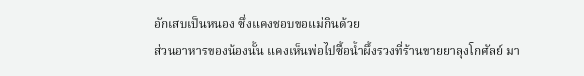อักเสบเป็นหนอง ซึ่งแคงชอบขอแม่กินด้วย
ส่วนอาหารของน้องนั้น แคงเห็นพ่อไปซื้อน้ำผึ้งรวงที่ร้านขายยาลุงโกศัลย์ มา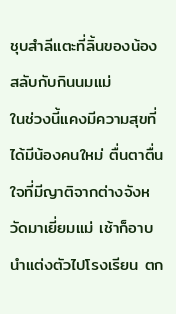ชุบสำลีแตะที่ลิ้นของน้อง สลับกับกินนมแม่
ในช่วงนี้แคงมีความสุขที่ได้มีน้องคนใหม่ ตื่นตาตื่นใจที่มีญาติจากต่างจังหวัดมาเยี่ยมแม่ เช้าก็อาบนำแต่งตัวไปโรงเรียน ตก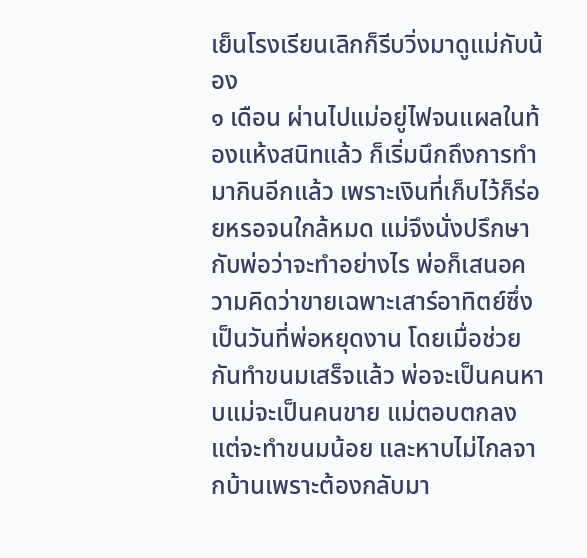เย็นโรงเรียนเลิกก็รีบวิ่งมาดูแม่กับน้อง
๑ เดือน ผ่านไปแม่อยู่ไฟจนแผลในท้องแห้งสนิทแล้ว ก็เริ่มนึกถึงการทำมากินอีกแล้ว เพราะเงินที่เก็บไว้ก็ร่อยหรอจนใกล้หมด แม่จึงนั่งปรึกษากับพ่อว่าจะทำอย่างไร พ่อก็เสนอความคิดว่าขายเฉพาะเสาร์อาทิตย์ซึ่งเป็นวันที่พ่อหยุดงาน โดยเมื่อช่วยกันทำขนมเสร็จแล้ว พ่อจะเป็นคนหาบแม่จะเป็นคนขาย แม่ตอบตกลง แต่จะทำขนมน้อย และหาบไม่ไกลจากบ้านเพราะต้องกลับมา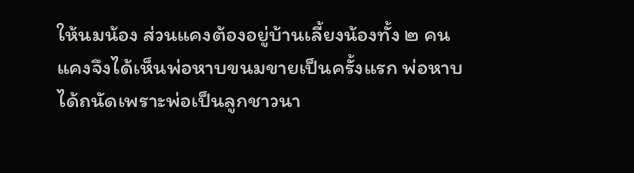ให้นมน้อง ส่วนแคงต้องอยู่บ้านเลี้ยงน้องทั้ง ๒ คน
แคงจึงได้เห็นพ่อหาบขนมขายเป็นครั้งแรก พ่อหาบได้ถนัดเพราะพ่อเป็นลูกชาวนา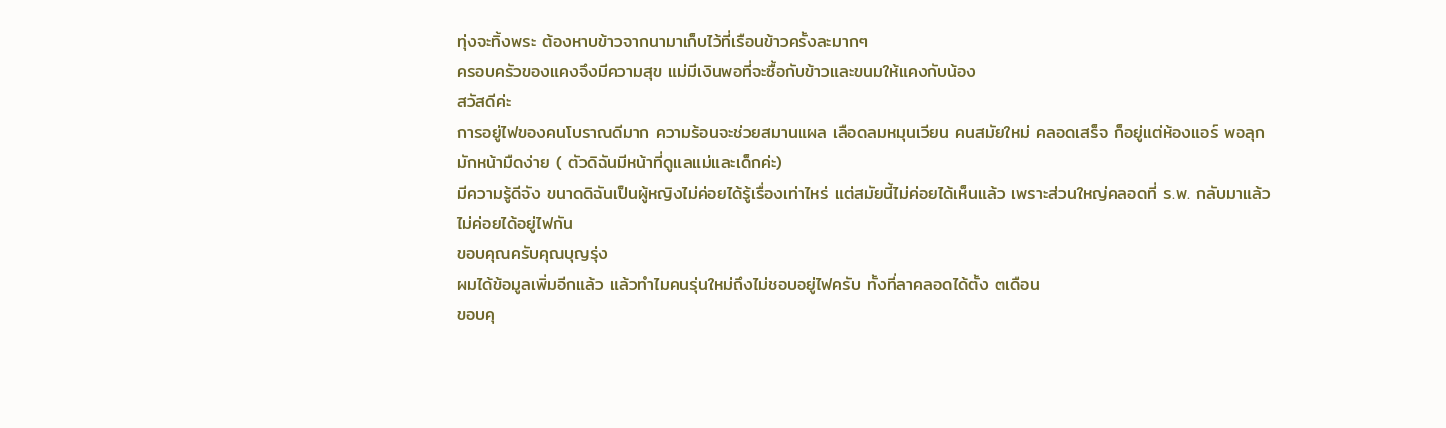ทุ่งจะทิ้งพระ ต้องหาบข้าวจากนามาเก็บไว้ที่เรือนข้าวครั้งละมากๆ
ครอบครัวของแคงจึงมีความสุข แม่มีเงินพอที่จะซื้อกับข้าวและขนมให้แคงกับน้อง
สวัสดีค่ะ
การอยู่ไฟของคนโบราณดีมาก ความร้อนจะช่วยสมานแผล เลือดลมหมุนเวียน คนสมัยใหม่ คลอดเสร็จ ก็อยู่แต่ห้องแอร์ พอลุกมักหน้ามืดง่าย ( ตัวดิฉันมีหน้าที่ดูแลแม่และเด็กค่ะ)
มีความรู้ดีจัง ขนาดดิฉันเป็นผู้หญิงไม่ค่อยได้รู้เรื่องเท่าไหร่ แต่สมัยนี้ไม่ค่อยได้เห็นแล้ว เพราะส่วนใหญ่คลอดที่ ร.พ. กลับมาแล้วไม่ค่อยได้อยู่ไฟกัน
ขอบคุณครับคุณบุญรุ่ง
ผมได้ข้อมูลเพิ่มอีกแล้ว แล้วทำไมคนรุ่นใหม่ถึงไม่ชอบอยู่ไฟครับ ทั้งที่ลาคลอดได้ตั้ง ๓เดือน
ขอบคุ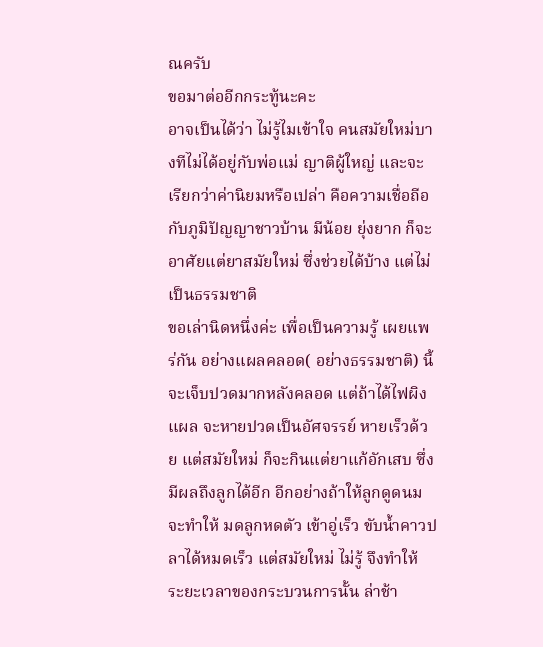ณครับ
ขอมาต่ออีกกระทู้นะคะ
อาจเป็นได้ว่า ไม่รู้ไมเข้าใจ คนสมัยใหม่บางทีไม่ได้อยู่กับพ่อแม่ ญาติผู้ใหญ่ และจะเรียกว่าค่านิยมหรือเปล่า คือความเชื่อถีอกับภูมิปัญญาชาวบ้าน มีน้อย ยุ่งยาก ก็จะอาศัยแต่ยาสมัยใหม่ ซึ่งช่วยได้บ้าง แต่ไม่เป็นธรรมชาติ
ขอเล่านิดหนึ่งค่ะ เพื่อเป็นความรู้ เผยแพร่กัน อย่างแผลคลอด( อย่างธรรมชาติ) นี้ จะเจ็บปวดมากหลังคลอด แต่ถ้าได้ไฟผิงแผล จะหายปวดเป็นอัศจรรย์ หายเร็วด้วย แต่สมัยใหม่ ก็จะกินแต่ยาแก้อักเสบ ซึ่งมีผลถึงลูกได้อีก อีกอย่างถ้าให้ลูกดูดนม จะทำให้ มดลูกหดตัว เข้าอู่เร็ว ขับน้ำคาวปลาได้หมดเร็ว แต่สมัยใหม่ ไม่รู้ จึงทำให้ ระยะเวลาของกระบวนการนั้น ล่าช้า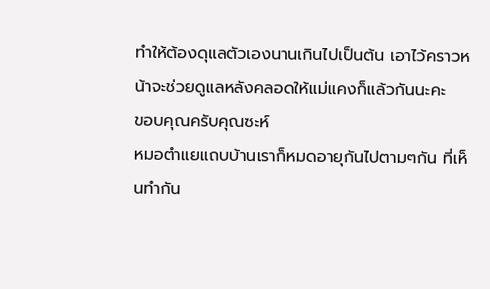ทำให้ต้องดุแลตัวเองนานเกินไปเป็นต้น เอาไว้คราวหน้าจะช่วยดูแลหลังคลอดให้แม่แคงก็แล้วกันนะคะ
ขอบคุณครับคุณซะห์
หมอตำแยแถบบ้านเราก็หมดอายุกันไปตามๆกัน ที่เห็นทำกัน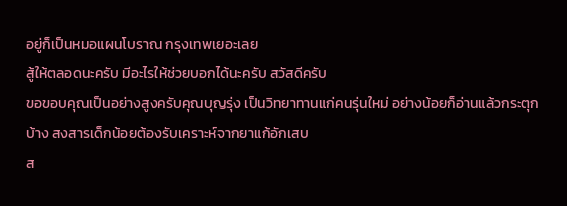อยู่ก็เป็นหมอแผนโบราณ กรุงเทพเยอะเลย
สู้ให้ตลอดนะครับ มีอะไรให้ช่วยบอกได้นะครับ สวัสดีครับ
ขอขอบคุณเป็นอย่างสูงครับคุณบุญรุ่ง เป็นวิทยาทานแก่คนรุ่นใหม่ อย่างน้อยก็อ่านแล้วกระตุกบ้าง สงสารเด็กน้อยต้องรับเคราะห์จากยาแก้อักเสบ
ส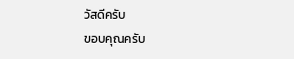วัสดีครับ
ขอบคุณครับ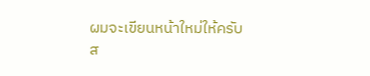ผมจะเขียนหน้าใหม่ให้ครับ
ส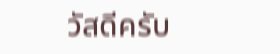วัสดีครับ